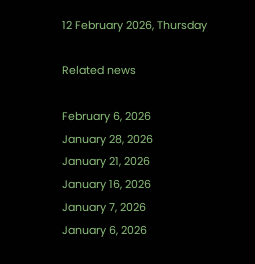12 February 2026, Thursday

Related news

February 6, 2026
January 28, 2026
January 21, 2026
January 16, 2026
January 7, 2026
January 6, 2026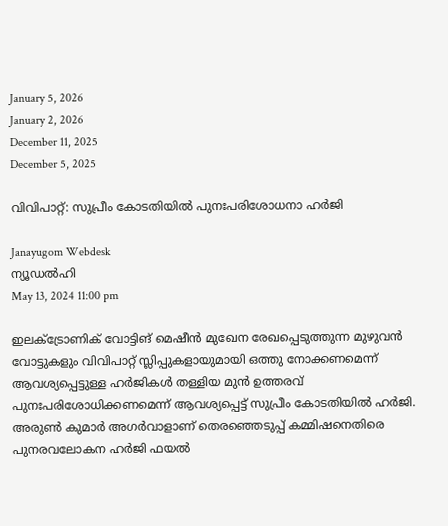January 5, 2026
January 2, 2026
December 11, 2025
December 5, 2025

വിവിപാറ്റ്: സുപ്രീം കോടതിയില്‍ പുനഃപരിശോധനാ ഹര്‍ജി

Janayugom Webdesk
ന്യൂഡല്‍ഹി
May 13, 2024 11:00 pm

ഇലക്ട്രോണിക് വോട്ടിങ് മെഷീന്‍ മുഖേന രേഖപ്പെടുത്തുന്ന മുഴുവന്‍ വോട്ടുകളും വിവിപാറ്റ് സ്ലിപ്പുകളായുമായി ഒത്തു നോക്കണമെന്ന് ആവശ്യപ്പെട്ടുള്ള ഹര്‍ജികള്‍ തള്ളിയ മുന്‍ ഉത്തരവ് പുനഃപരിശോധിക്കണമെന്ന് ആവശ്യപ്പെട്ട് സുപ്രീം കോടതിയില്‍ ഹര്‍ജി. അരുണ്‍ കുമാര്‍ അഗര്‍വാളാണ് തെരഞ്ഞെടുപ്പ് കമ്മിഷനെതിരെ പുനരവലോകന ഹര്‍ജി ഫയല്‍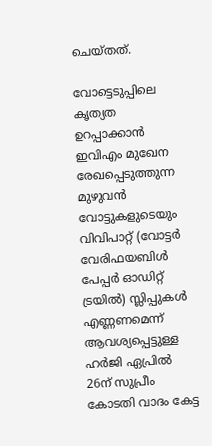ചെയ്തത്.

വോട്ടെടുപ്പിലെ കൃത്യത ഉറപ്പാക്കാന്‍ ഇവിഎം മുഖേന രേഖപ്പെടുത്തുന്ന മുഴുവന്‍ വോട്ടുകളുടെയും വിവിപാറ്റ് (വോട്ടര്‍ വേരിഫയബിള്‍ പേപ്പര്‍ ഓഡിറ്റ് ട്രയില്‍) സ്ലിപ്പുകള്‍ എണ്ണണമെന്ന് ആവശ്യപ്പെട്ടുള്ള ഹര്‍ജി ഏപ്രില്‍ 26ന് സുപ്രീം കോടതി വാദം കേട്ട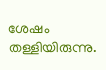ശേഷം തള്ളിയിരുന്നു.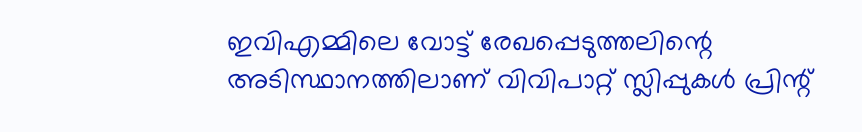ഇവിഎമ്മിലെ വോട്ട് രേഖപ്പെടുത്തലിന്റെ അടിസ്ഥാനത്തിലാണ് വിവിപാറ്റ് സ്ലിപ്പുകള്‍ പ്രിന്റ്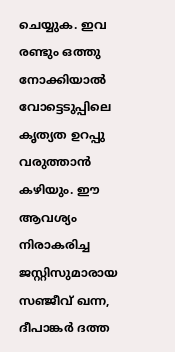ചെയ്യുക. ഇവ രണ്ടും ഒത്തു നോക്കിയാല്‍ വോട്ടെടുപ്പിലെ കൃത്യത ഉറപ്പു വരുത്താന്‍ കഴിയും. ഈ ആവശ്യം നിരാകരിച്ച ജസ്റ്റിസുമാരായ സഞ്ജീവ് ഖന്ന, ദീപാങ്കര്‍ ദത്ത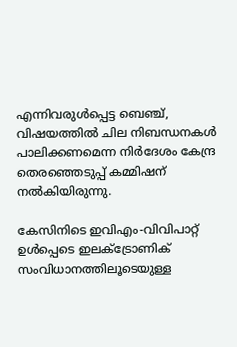എന്നിവരുള്‍പ്പെട്ട ബെഞ്ച്, വിഷയത്തില്‍ ചില നിബന്ധനകള്‍ പാലിക്കണമെന്ന നിര്‍ദേശം കേന്ദ്ര തെരഞ്ഞെടുപ്പ് കമ്മിഷന് നല്‍കിയിരുന്നു.

കേസിനിടെ ഇവിഎം-വിവിപാറ്റ് ഉള്‍പ്പെടെ ഇലക്ട്രോണിക് സംവിധാനത്തിലൂടെയുള്ള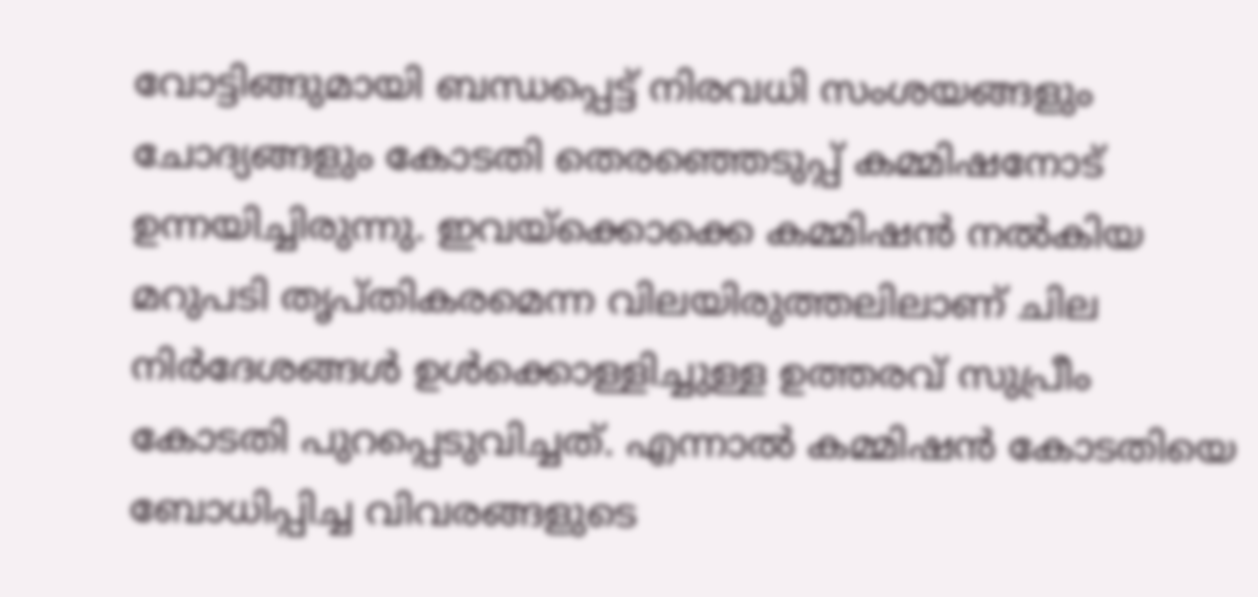വോട്ടിങ്ങുമായി ബന്ധപ്പെട്ട് നിരവധി സംശയങ്ങളും ചോദ്യങ്ങളും കോടതി തെരഞ്ഞെടുപ്പ് കമ്മിഷനോട് ഉന്നയിച്ചിരുന്നു. ഇവയ്ക്കൊക്കെ കമ്മിഷന്‍ നല്‍കിയ മറുപടി തൃപ്തികരമെന്ന വിലയിരുത്തലിലാണ് ചില നിര്‍ദേശങ്ങള്‍ ഉള്‍ക്കൊള്ളിച്ചുള്ള ഉത്തരവ് സുപ്രീം കോടതി പുറപ്പെടുവിച്ചത്. എന്നാല്‍ കമ്മിഷന്‍ കോടതിയെ ബോധിപ്പിച്ച വിവരങ്ങളുടെ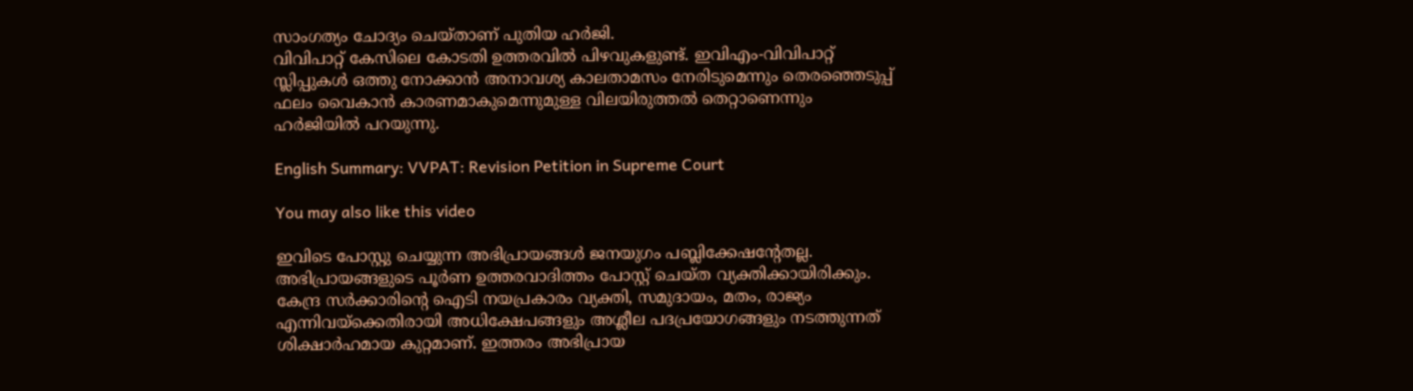സാംഗത്യം ചോദ്യം ചെയ്താണ് പുതിയ ഹര്‍ജി.
വിവിപാറ്റ് കേസിലെ കോടതി ഉത്തരവില്‍ പിഴവുകളുണ്ട്. ഇവിഎം-വിവിപാറ്റ് സ്ലിപ്പുകള്‍ ഒത്തു നോക്കാന്‍ അനാവശ്യ കാലതാമസം നേരിടുമെന്നും തെരഞ്ഞെടുപ്പ് ഫലം വൈകാന്‍ കാരണമാകുമെന്നുമുള്ള വിലയിരുത്തല്‍ തെറ്റാണെന്നും ഹര്‍ജിയില്‍ പറയുന്നു.

English Summary: VVPAT: Revision Petition in Supreme Court

You may also like this video

ഇവിടെ പോസ്റ്റു ചെയ്യുന്ന അഭിപ്രായങ്ങള്‍ ജനയുഗം പബ്ലിക്കേഷന്റേതല്ല. അഭിപ്രായങ്ങളുടെ പൂര്‍ണ ഉത്തരവാദിത്തം പോസ്റ്റ് ചെയ്ത വ്യക്തിക്കായിരിക്കും. കേന്ദ്ര സര്‍ക്കാരിന്റെ ഐടി നയപ്രകാരം വ്യക്തി, സമുദായം, മതം, രാജ്യം എന്നിവയ്‌ക്കെതിരായി അധിക്ഷേപങ്ങളും അശ്ലീല പദപ്രയോഗങ്ങളും നടത്തുന്നത് ശിക്ഷാര്‍ഹമായ കുറ്റമാണ്. ഇത്തരം അഭിപ്രായ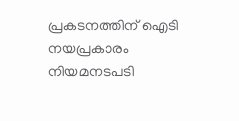പ്രകടനത്തിന് ഐടി നയപ്രകാരം നിയമനടപടി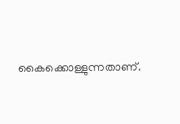കൈക്കൊള്ളുന്നതാണ്.